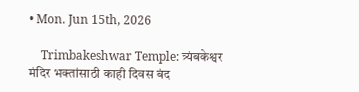• Mon. Jun 15th, 2026

    Trimbakeshwar Temple: त्र्यंबकेश्वर मंदिर भक्तांसाठी काही दिवस बंद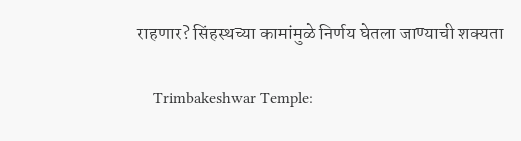राहणार? सिंहस्थच्या कामांमुळे निर्णय घेतला जाण्याची शक्यता

    Trimbakeshwar Temple: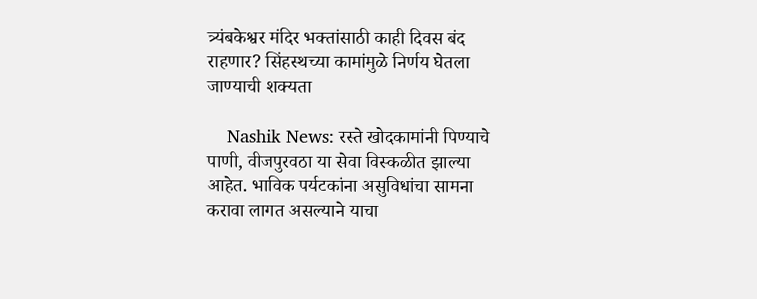त्र्यंबकेश्वर मंदिर भक्तांसाठी काही दिवस बंद राहणार? सिंहस्थच्या कामांमुळे निर्णय घेतला जाण्याची शक्यता

    Nashik News: रस्ते खोदकामांनी पिण्याचे पाणी, वीजपुरवठा या सेवा विस्कळीत झाल्या आहेत. भाविक पर्यटकांना असुविधांचा सामना करावा लागत असल्याने याचा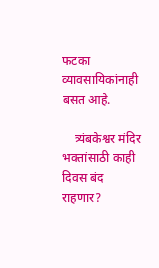फटका व्यावसायिकांनाही बसत आहे.

    त्र्यंबकेश्वर मंदिर भक्तांसाठी काही दिवस बंद राहणार?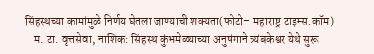सिंहस्थच्या कामांमुळे निर्णय घेतला जाण्याची शक्यता(फोटो– महाराष्ट्र टाइम्स.कॉम)
    म. टा. वृत्तसेवा, नाशिक: सिंहस्थ कुंभमेळ्याच्या अनुषंगाने त्र्यंबकेश्वर येथे सुरू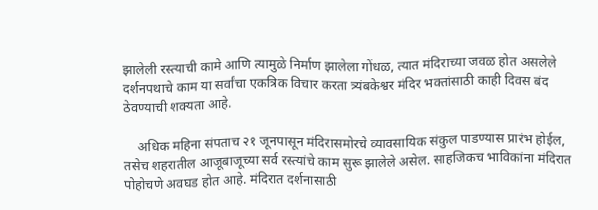झालेली रस्त्याची कामे आणि त्यामुळे निर्माण झालेला गोंधळ, त्यात मंदिराच्या जवळ होत असलेले दर्शनपथाचे काम या सर्वांचा एकत्रिक विचार करता त्र्यंबकेश्वर मंदिर भक्तांसाठी काही दिवस बंद ठेवण्याची शक्यता आहे.

    अधिक महिना संपताच २१ जूनपासून मंदिरासमोरचे व्यावसायिक संकुल पाडण्यास प्रारंभ होईल, तसेच शहरातील आजूबाजूच्या सर्व रस्त्यांचे काम सुरू झालेले असेल. साहजिकच भाविकांना मंदिरात पोहोचणे अवघड होत आहे. मंदिरात दर्शनासाठी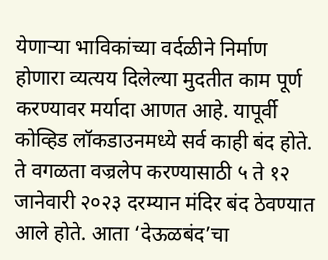येणाऱ्या भाविकांच्या वर्दळीने निर्माण होणारा व्यत्यय दिलेल्या मुदतीत काम पूर्ण करण्यावर मर्यादा आणत आहे. यापूर्वी कोव्हिड लॉकडाउनमध्ये सर्व काही बंद होते. ते वगळता वज्रलेप करण्यासाठी ५ ते १२ जानेवारी २०२३ दरम्यान मंदिर बंद ठेवण्यात आले होते. आता ‘देऊळबंद’चा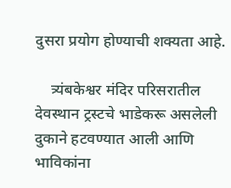दुसरा प्रयोग होण्याची शक्यता आहे.

    त्र्यंबकेश्वर मंदिर परिसरातील देवस्थान ट्रस्टचे भाडेकरू असलेली दुकाने हटवण्यात आली आणि भाविकांना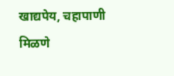खाद्यपेय, चहापाणी मिळणे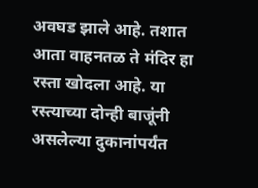अवघड झाले आहे. तशात आता वाहनतळ ते मंदिर हा रस्ता खोदला आहे. या रस्त्याच्या दोन्ही बाजूंनी असलेल्या दुकानांपर्यंत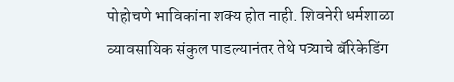पोहोचणे भाविकांना शक्य होत नाही. शिवनेरी धर्मशाळा व्यावसायिक संकुल पाडल्यानंतर तेथे पत्र्याचे बॅरिकेडिंग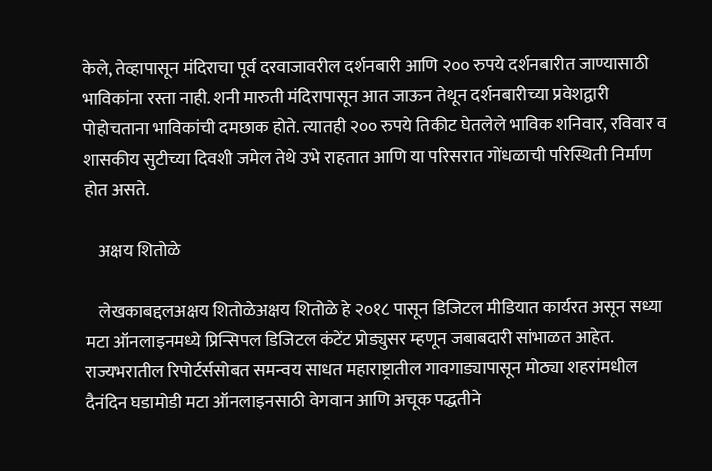केले, तेव्हापासून मंदिराचा पूर्व दरवाजावरील दर्शनबारी आणि २०० रुपये दर्शनबारीत जाण्यासाठी भाविकांना रस्ता नाही. शनी मारुती मंदिरापासून आत जाऊन तेथून दर्शनबारीच्या प्रवेशद्वारी पोहोचताना भाविकांची दमछाक होते. त्यातही २०० रुपये तिकीट घेतलेले भाविक शनिवार, रविवार व शासकीय सुटीच्या दिवशी जमेल तेथे उभे राहतात आणि या परिसरात गोंधळाची परिस्थिती निर्माण होत असते.

    अक्षय शितोळे

    लेखकाबद्दलअक्षय शितोळेअक्षय शितोळे हे २०१८ पासून डिजिटल मीडियात कार्यरत असून सध्या मटा ऑनलाइनमध्ये प्रिन्सिपल डिजिटल कंटेंट प्रोड्युसर म्हणून जबाबदारी सांभाळत आहेत. राज्यभरातील रिपोर्टर्ससोबत समन्वय साधत महाराष्ट्रातील गावगाड्यापासून मोठ्या शहरांमधील दैनंदिन घडामोडी मटा ऑनलाइनसाठी वेगवान आणि अचूक पद्धतीने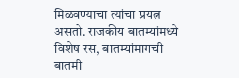मिळवण्याचा त्यांचा प्रयत्न असतो. राजकीय बातम्यांमध्ये विशेष रस, बातम्यांमागची बातमी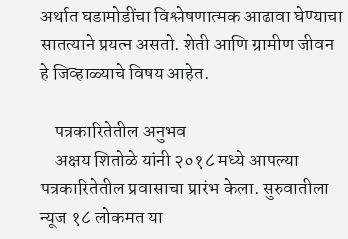अर्थात घडामोडींचा विश्लेषणात्मक आढावा घेण्याचा सातत्याने प्रयत्न असतो. शेती आणि ग्रामीण जीवन हे जिव्हाळ्याचे विषय आहेत.

    पत्रकारितेतील अनुभव
    अक्षय शितोळे यांनी २०१८ मध्ये आपल्या पत्रकारितेतील प्रवासाचा प्रारंभ केला. सुरुवातीला न्यूज १८ लोकमत या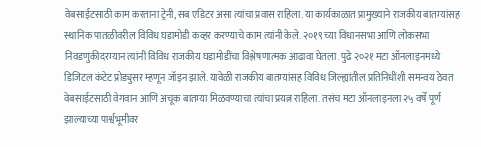वेबसाईटसाठी काम करताना ट्रेनी, सब एडिटर असा त्यांचा प्रवास राहिला. या कार्यकाळात प्रामुख्याने राजकीय बातम्यांसह स्थानिक पातळीवरील विविध घडामोडी कव्हर करण्याचे काम त्यांनी केले. २०१९ च्या विधानसभा आणि लोकसभा निवडणुकीदरम्यान त्यांनी विविध राजकीय घडामोडींचा विश्लेषणात्मक आढावा घेतला. पुढे २०२१ मटा ऑनलाइनमध्ये डिजिटल कंटेट प्रोड्युसर म्हणून जॉइन झाले. यावेळी राजकीय बातम्यांसह विविध जिल्ह्यांतील प्रतिनिधींशी समन्वय ठेवत वेबसाईटसाठी वेगवान आणि अचूक बातम्या मिळवण्याचा त्यांचा प्रयत्न राहिला. तसंच मटा ऑनलाइनला २५ वर्षे पूर्ण झाल्याच्या पार्श्वभूमीवर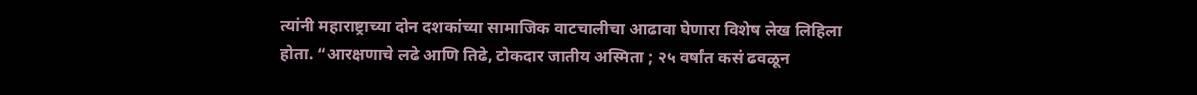त्यांनी महाराष्ट्राच्या दोन दशकांच्या सामाजिक वाटचालीचा आढावा घेणारा विशेष लेख लिहिला होता. “आरक्षणाचे लढे आणि तिढे, टोकदार जातीय अस्मिता ; २५ वर्षांत कसं ढवळून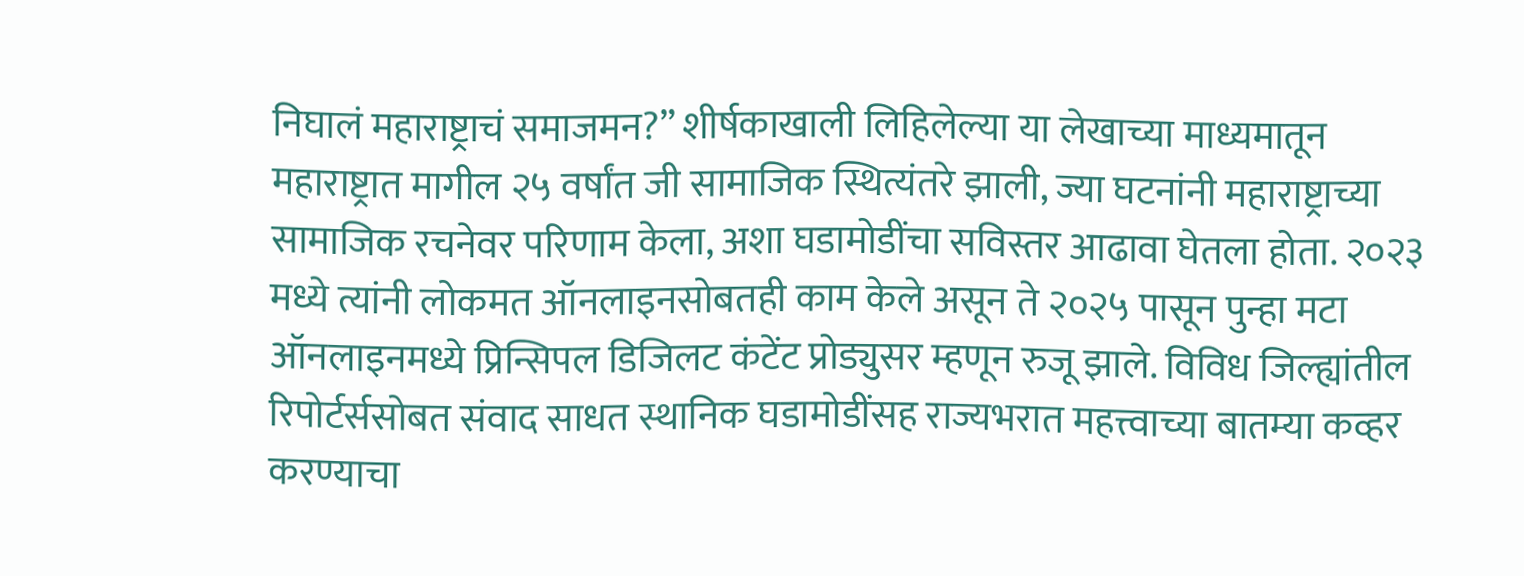निघालं महाराष्ट्राचं समाजमन?” शीर्षकाखाली लिहिलेल्या या लेखाच्या माध्यमातून महाराष्ट्रात मागील २५ वर्षांत जी सामाजिक स्थित्यंतरे झाली, ज्या घटनांनी महाराष्ट्राच्या सामाजिक रचनेवर परिणाम केला, अशा घडामोडींचा सविस्तर आढावा घेतला होता. २०२३ मध्ये त्यांनी लोकमत ऑनलाइनसोबतही काम केले असून ते २०२५ पासून पुन्हा मटा ऑनलाइनमध्ये प्रिन्सिपल डिजिलट कंटेंट प्रोड्युसर म्हणून रुजू झाले. विविध जिल्ह्यांतील रिपोर्टर्ससोबत संवाद साधत स्थानिक घडामोडींसह राज्यभरात महत्त्वाच्या बातम्या कव्हर करण्याचा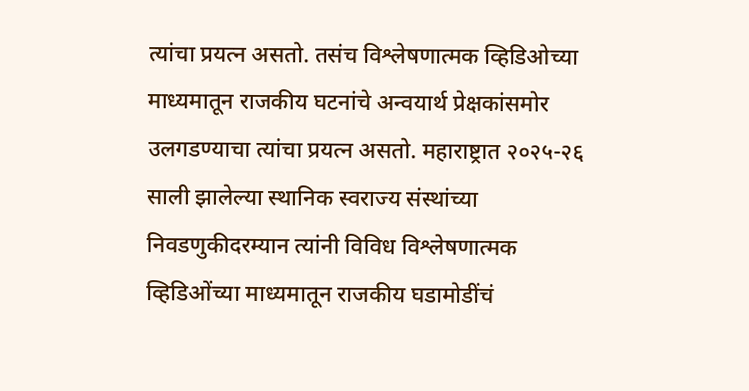त्यांचा प्रयत्न असतो. तसंच विश्लेषणात्मक व्हिडिओच्या माध्यमातून राजकीय घटनांचे अन्वयार्थ प्रेक्षकांसमोर उलगडण्याचा त्यांचा प्रयत्न असतो. महाराष्ट्रात २०२५-२६ साली झालेल्या स्थानिक स्वराज्य संस्थांच्या निवडणुकीदरम्यान त्यांनी विविध विश्लेषणात्मक व्हिडिओंच्या माध्यमातून राजकीय घडामोडींचं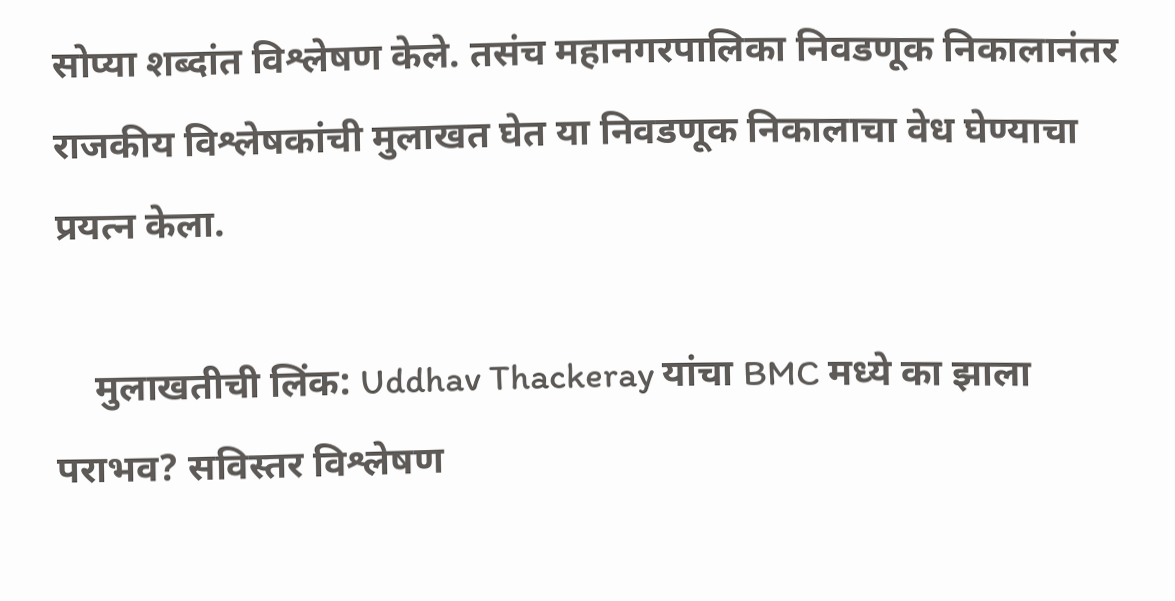सोप्या शब्दांत विश्लेषण केले. तसंच महानगरपालिका निवडणूक निकालानंतर राजकीय विश्लेषकांची मुलाखत घेत या निवडणूक निकालाचा वेध घेण्याचा प्रयत्न केला.

    मुलाखतीची लिंक: Uddhav Thackeray यांचा BMC मध्ये का झाला पराभव? सविस्तर विश्लेषण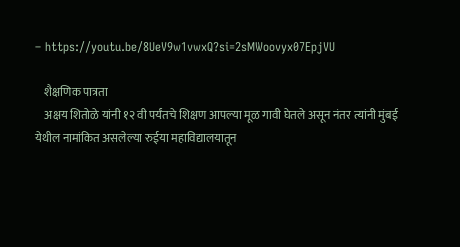– https://youtu.be/8UeV9w1vwxQ?si=2sMWoovyx07EpjVU

    शैक्षणिक पात्रता
    अक्षय शितोळे यांनी १२ वी पर्यंतचे शिक्षण आपल्या मूळ गावी घेतले असून नंतर त्यांनी मुंबई येथील नामांकित असलेल्या रुईया महाविद्यालयातून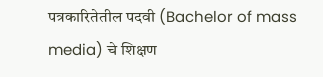पत्रकारितेतील पदवी (Bachelor of mass media) चे शिक्षण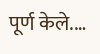पूर्ण केले.…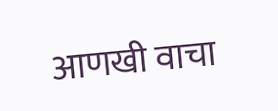आणखी वाचा